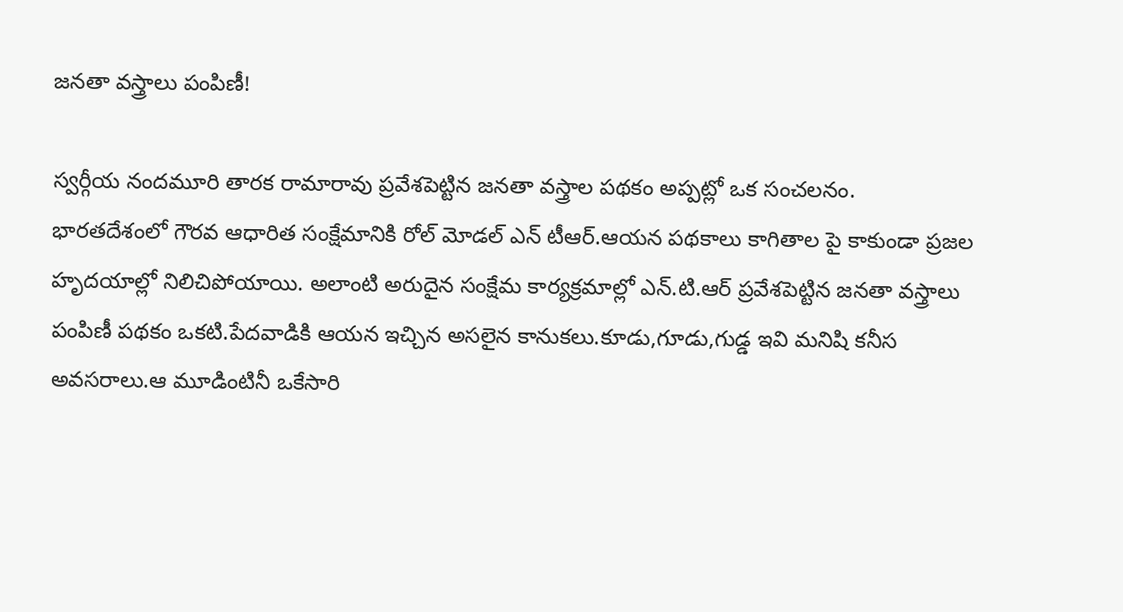జనతా వస్త్రాలు పంపిణీ!

స్వర్గీయ నందమూరి తారక రామారావు ప్రవేశపెట్టిన జనతా వస్త్రాల పథకం అప్పట్లో ఒక సంచలనం. భారతదేశంలో గౌరవ ఆధారిత సంక్షేమానికి రోల్ మోడల్ ఎన్ టీఆర్.ఆయన పథకాలు కాగితాల పై కాకుండా ప్రజల హృదయాల్లో నిలిచిపోయాయి. అలాంటి అరుదైన సంక్షేమ కార్యక్రమాల్లో ఎన్.టి.ఆర్ ప్రవేశపెట్టిన జనతా వస్త్రాలు పంపిణీ పథకం ఒకటి.పేదవాడికి ఆయన ఇచ్చిన అసలైన కానుకలు.కూడు,గూడు,గుడ్డ ఇవి మనిషి కనీస అవసరాలు.ఆ మూడింటినీ ఒకేసారి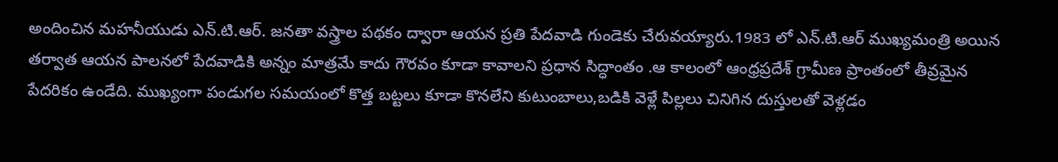అందించిన మహనీయుడు ఎన్.టి.ఆర్. జనతా వస్త్రాల పథకం ద్వారా ఆయన ప్రతి పేదవాడి గుండెకు చేరువయ్యారు.1983 లో ఎన్.టి.ఆర్ ముఖ్యమంత్రి అయిన తర్వాత ఆయన పాలనలో పేదవాడికి అన్నం మాత్రమే కాదు గౌరవం కూడా కావాలని ప్రధాన సిద్ధాంతం .ఆ కాలంలో ఆంధ్రప్రదేశ్ గ్రామీణ ప్రాంతంలో తీవ్రమైన పేదరికం ఉండేది. ముఖ్యంగా పండుగల సమయంలో కొత్త బట్టలు కూడా కొనలేని కుటుంబాలు,బడికి వెళ్లే పిల్లలు చినిగిన దుస్తులతో వెళ్లడం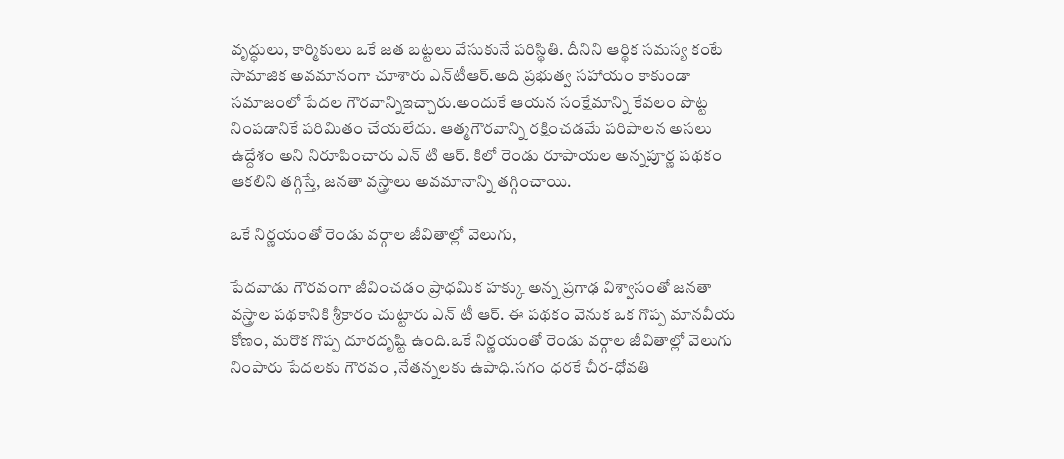వృద్ధులు, కార్మికులు ఒకే జత బట్టలు వేసుకునే పరిస్థితి. దీనిని ఆర్థిక సమస్య కంటే సామాజిక అవమానంగా చూశారు ఎన్‌టీఆర్.అది ప్రభుత్వ సహాయం కాకుండా సమాజంలో పేదల గౌరవాన్నిఇచ్చారు.అందుకే ఆయన సంక్షేమాన్ని కేవలం పొట్ట నింపడానికే పరిమితం చేయలేదు. ఆత్మగౌరవాన్ని రక్షించడమే పరిపాలన అసలు ఉద్దేశం అని నిరూపించారు ఎన్ టి ఆర్. కిలో రెండు రూపాయల అన్నపూర్ణ పథకం ఆకలిని తగ్గిస్తే, జనతా వస్త్రాలు అవమానాన్ని తగ్గించాయి.

ఒకే నిర్ణయంతో రెండు వర్గాల జీవితాల్లో వెలుగు,

పేదవాడు గౌరవంగా జీవించడం ప్రాధమిక హక్కు అన్న ప్రగాఢ విశ్వాసంతో జనతా వస్త్రాల పథకానికి శ్రీకారం చుట్టారు ఎన్ టీ ఆర్. ఈ పథకం వెనుక ఒక గొప్ప మానవీయ కోణం, మరొక గొప్ప దూరదృష్టి ఉంది.ఒకే నిర్ణయంతో రెండు వర్గాల జీవితాల్లో వెలుగు నింపారు పేదలకు గౌరవం ,నేతన్నలకు ఉపాధి.సగం ధరకే చీర-ధోవతి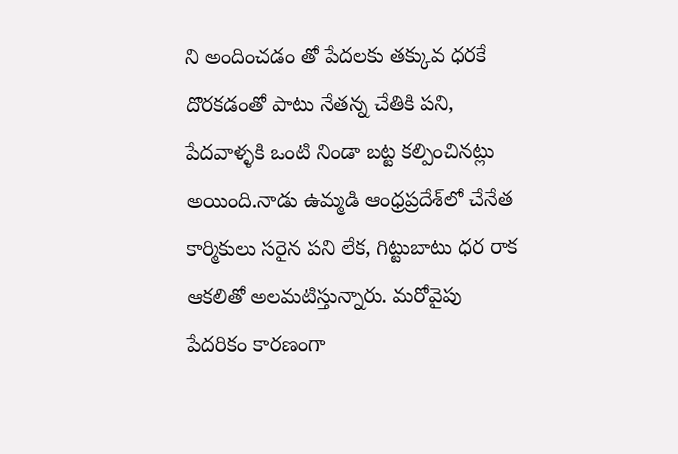ని అందించడం తో పేదలకు తక్కువ ధరకే దొరకడంతో పాటు నేతన్న చేతికి పని, పేదవాళ్ళకి ఒంటి నిండా బట్ట కల్పించినట్లు అయింది.నాడు ఉమ్మడి ఆంధ్రప్రదేశ్‌లో చేనేత కార్మికులు సరైన పని లేక, గిట్టుబాటు ధర రాక ఆకలితో అలమటిస్తున్నారు. మరోవైపు పేదరికం కారణంగా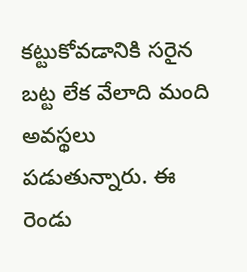కట్టుకోవడానికి సరైన బట్ట లేక వేలాది మంది అవస్థలు పడుతున్నారు. ఈ రెండు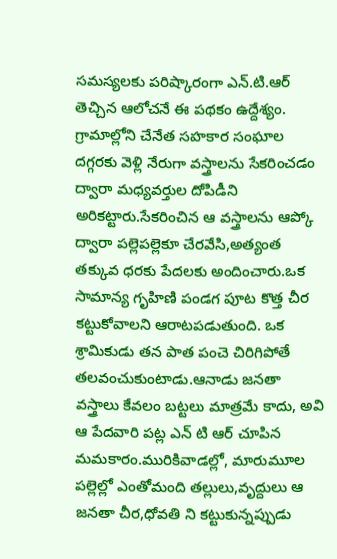సమస్యలకు పరిష్కారంగా ఎన్.టి.ఆర్ తెచ్చిన ఆలోచనే ఈ పథకం ఉద్దేశ్యం. గ్రామాల్లోని చేనేత సహకార సంఘాల దగ్గరకు వెళ్లి నేరుగా వస్త్రాలను సేకరించడం ద్వారా మధ్యవర్తుల దోపిడీని అరికట్టారు.సేకరించిన ఆ వస్త్రాలను ఆప్కో ద్వారా పల్లెపల్లెకూ చేరవేసి,అత్యంత తక్కువ ధరకు పేదలకు అందించారు.ఒక సామాన్య గృహిణి పండగ పూట కొత్త చీర కట్టుకోవాలని ఆరాటపడుతుంది. ఒక శ్రామికుడు తన పాత పంచె చిరిగిపోతే తలవంచుకుంటాడు.ఆనాడు జనతా వస్త్రాలు కేవలం బట్టలు మాత్రమే కాదు, అవి ఆ పేదవారి పట్ల ఎన్ టి ఆర్ చూపిన మమకారం.మురికివాడల్లో, మారుమూల పల్లెల్లో ఎంతోమంది తల్లులు,వృద్దులు ఆ జనతా చీర,ధోవతి ని కట్టుకున్నప్పుడు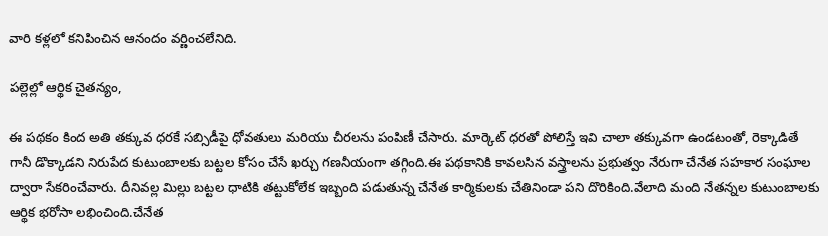వారి కళ్లలో కనిపించిన ఆనందం వర్ణించలేనిది.

పల్లెల్లో ఆర్థిక చైతన్యం,

ఈ పథకం కింద అతి తక్కువ ధరకే సబ్సిడీపై ధోవతులు మరియు చీరలను పంపిణీ చేసారు. మార్కెట్ ధరతో పోలిస్తే ఇవి చాలా తక్కువగా ఉండటంతో, రెక్కాడితే గానీ డొక్కాడని నిరుపేద కుటుంబాలకు బట్టల కోసం చేసే ఖర్చు గణనీయంగా తగ్గింది.ఈ పథకానికి కావలసిన వస్త్రాలను ప్రభుత్వం నేరుగా చేనేత సహకార సంఘాల ద్వారా సేకరించేవారు. దీనివల్ల మిల్లు బట్టల ధాటికి తట్టుకోలేక ఇబ్బంది పడుతున్న చేనేత కార్మికులకు చేతినిండా పని దొరికింది.వేలాది మంది నేతన్నల కుటుంబాలకు ఆర్థిక భరోసా లభించింది.చేనేత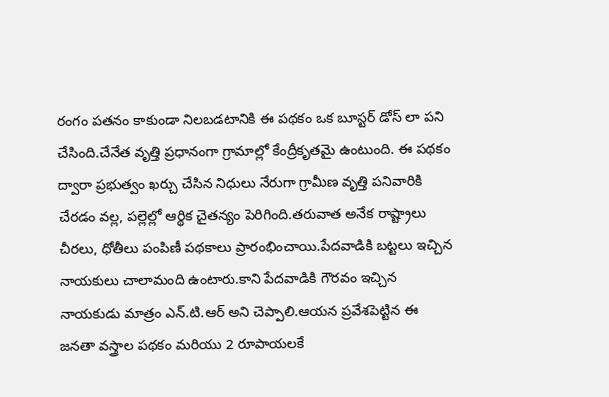రంగం పతనం కాకుండా నిలబడటానికి ఈ పథకం ఒక బూస్టర్ డోస్ లా పని చేసింది.చేనేత వృత్తి ప్రధానంగా గ్రామాల్లో కేంద్రీకృతమై ఉంటుంది. ఈ పథకం ద్వారా ప్రభుత్వం ఖర్చు చేసిన నిధులు నేరుగా గ్రామీణ వృత్తి పనివారికి చేరడం వల్ల, పల్లెల్లో ఆర్థిక చైతన్యం పెరిగింది.తరువాత అనేక రాష్ట్రాలు చీరలు, ధోతీలు పంపిణీ పథకాలు ప్రారంభించాయి.పేదవాడికి బట్టలు ఇచ్చిన నాయకులు చాలామంది ఉంటారు.కాని పేదవాడికి గౌరవం ఇచ్చిన నాయకుడు మాత్రం ఎన్.టి.ఆర్ అని చెప్పాలి.ఆయన ప్రవేశపెట్టిన ఈ జనతా వస్త్రాల పథకం మరియు 2 రూపాయలకే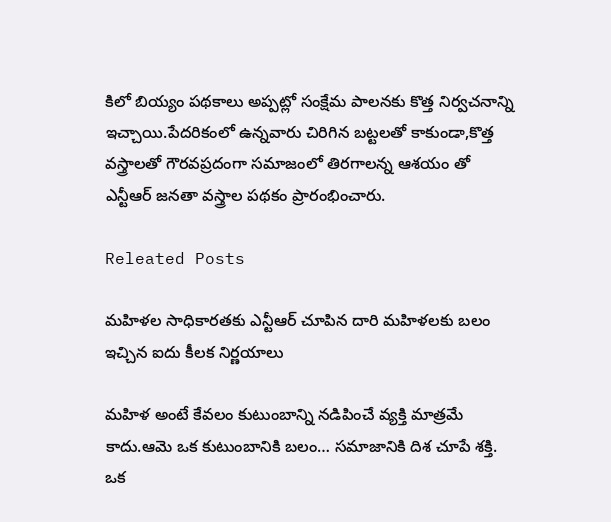కిలో బియ్యం పథకాలు అప్పట్లో సంక్షేమ పాలనకు కొత్త నిర్వచనాన్ని ఇచ్చాయి.పేదరికంలో ఉన్నవారు చిరిగిన బట్టలతో కాకుండా,కొత్త వస్త్రాలతో గౌరవప్రదంగా సమాజంలో తిరగాలన్న ఆశయం తో ఎన్టీఆర్ జనతా వస్త్రాల పథకం ప్రారంభించారు.

Releated Posts

మహిళల సాధికారతకు ఎన్టీఆర్ చూపిన దారి మహిళలకు బలం ఇచ్చిన ఐదు కీలక నిర్ణయాలు

మహిళ అంటే కేవలం కుటుంబాన్ని నడిపించే వ్యక్తి మాత్రమే కాదు.ఆమె ఒక కుటుంబానికి బలం… సమాజానికి దిశ చూపే శక్తి. ఒక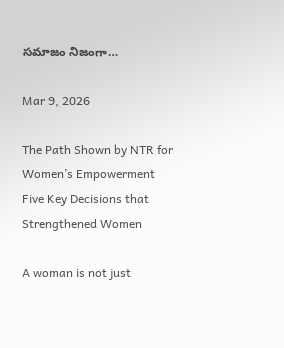సమాజం నిజంగా…

Mar 9, 2026

The Path Shown by NTR for Women’s Empowerment Five Key Decisions that Strengthened Women

A woman is not just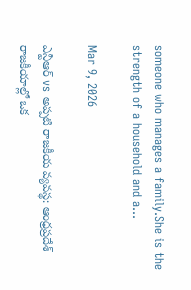someone who manages a family.She is the strength of a household and a…

Mar 9, 2026

ఎన్టీఆర్ vs అప్పటి రాజకీయ వ్యవస్థ: ఆంధ్రప్రదేశ్ రాజకీయాల్లో ఒక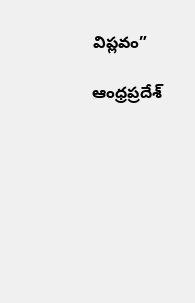విప్లవం”

ఆంధ్రప్రదేశ్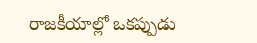రాజకీయాల్లో ఒకప్పుడు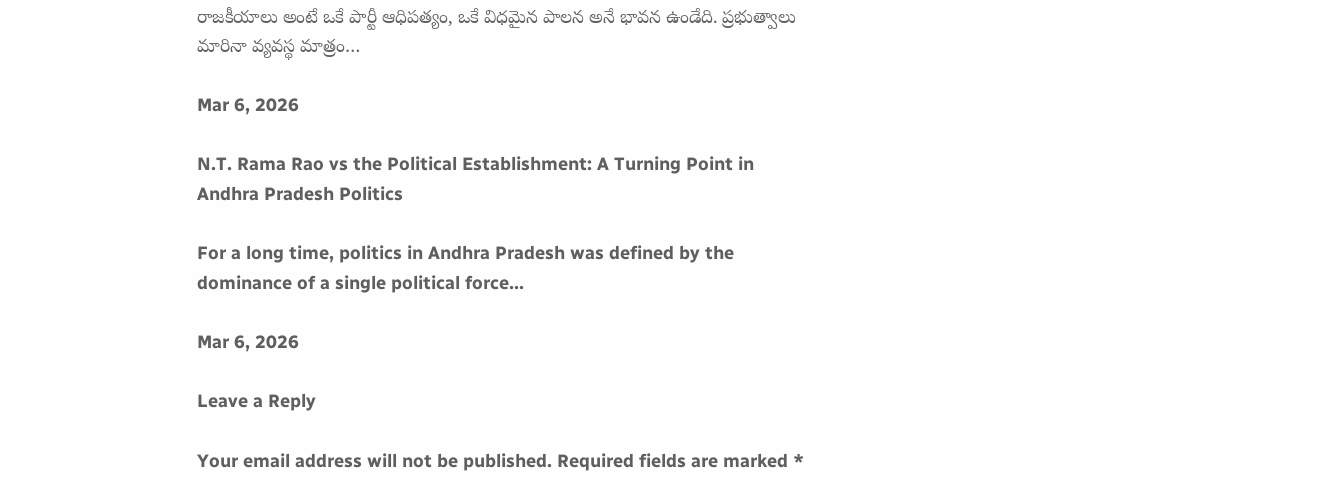రాజకీయాలు అంటే ఒకే పార్టీ ఆధిపత్యం, ఒకే విధమైన పాలన అనే భావన ఉండేది. ప్రభుత్వాలు మారినా వ్యవస్థ మాత్రం…

Mar 6, 2026

N.T. Rama Rao vs the Political Establishment: A Turning Point in Andhra Pradesh Politics

For a long time, politics in Andhra Pradesh was defined by the dominance of a single political force…

Mar 6, 2026

Leave a Reply

Your email address will not be published. Required fields are marked *